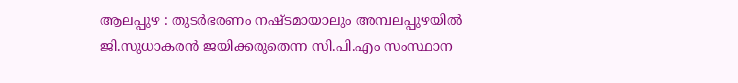ആലപ്പുഴ : തുടർഭരണം നഷ്ടമായാലും അമ്പലപ്പുഴയിൽ ജി.സുധാകരൻ ജയിക്കരുതെന്ന സി.പി.എം സംസ്ഥാന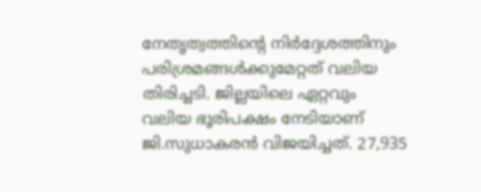നേതൃത്വത്തിന്റെ നിർദ്ദേശത്തിനും പരിശ്രമങ്ങൾക്കുമേറ്റത് വലിയ തിരിച്ചടി. ജില്ലയിലെ ഏറ്റവും വലിയ ഭൂരിപക്ഷം നേടിയാണ് ജി.സുധാകരൻ വിജയിച്ചത്. 27,935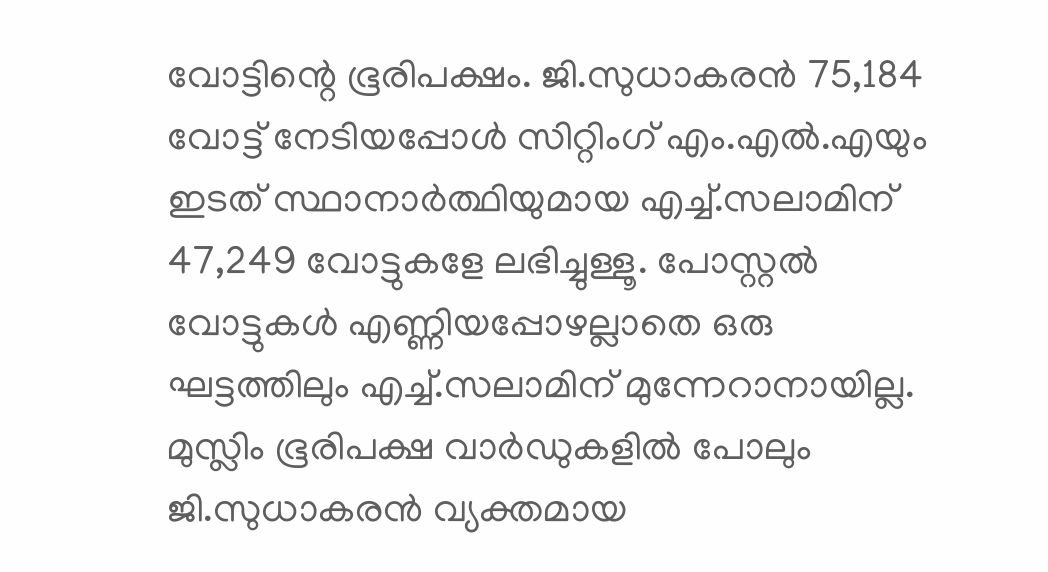വോട്ടിന്റെ ഭൂരിപക്ഷം. ജി.സുധാകരൻ 75,184 വോട്ട് നേടിയപ്പോൾ സിറ്റിംഗ് എം.എൽ.എയും ഇടത് സ്ഥാനാർത്ഥിയുമായ എച്ച്.സലാമിന് 47,249 വോട്ടുകളേ ലഭിച്ചുള്ളൂ. പോസ്റ്റൽ വോട്ടുകൾ എണ്ണിയപ്പോഴല്ലാതെ ഒരു ഘട്ടത്തിലും എച്ച്.സലാമിന് മുന്നേറാനായില്ല.
മുസ്ലിം ഭൂരിപക്ഷ വാർഡുകളിൽ പോലും ജി.സുധാകരൻ വ്യക്തമായ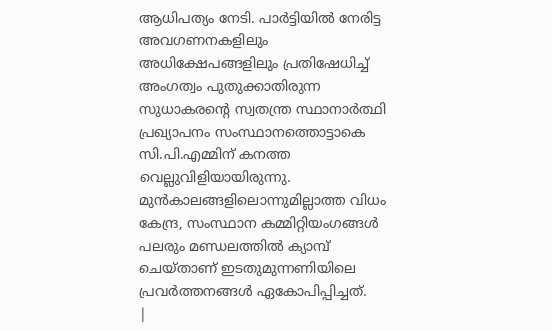ആധിപത്യം നേടി. പാർട്ടിയിൽ നേരിട്ട അവഗണനകളിലും അധിക്ഷേപങ്ങളിലും പ്രതിഷേധിച്ച് അംഗത്വം പുതുക്കാതിരുന്ന സുധാകരന്റെ സ്വതന്ത്ര സ്ഥാനാർത്ഥി പ്രഖ്യാപനം സംസ്ഥാനത്തൊട്ടാകെ സി.പി.എമ്മിന് കനത്ത വെല്ലുവിളിയായിരുന്നു. മുൻകാലങ്ങളിലൊന്നുമില്ലാത്ത വിധം കേന്ദ്ര, സംസ്ഥാന കമ്മിറ്റിയംഗങ്ങൾ പലരും മണ്ഡലത്തിൽ ക്യാമ്പ് ചെയ്താണ് ഇടതുമുന്നണിയിലെ പ്രവർത്തനങ്ങൾ ഏകോപിപ്പിച്ചത്.
|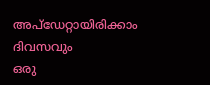അപ്ഡേറ്റായിരിക്കാം ദിവസവും
ഒരു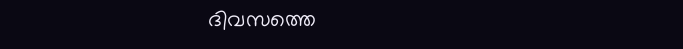ദിവസത്തെ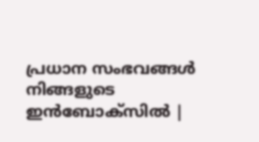പ്രധാന സംഭവങ്ങൾ നിങ്ങളുടെ ഇൻബോക്സിൽ |